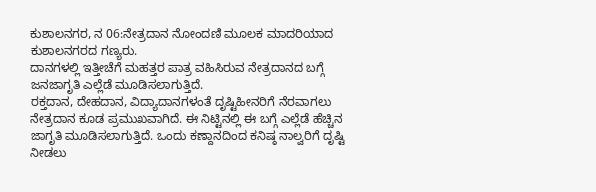ಕುಶಾಲನಗರ, ನ 06:ನೇತ್ರದಾನ ನೋಂದಣಿ ಮೂಲಕ ಮಾದರಿಯಾದ ಕುಶಾಲನಗರದ ಗಣ್ಯರು.
ದಾನಗಳಲ್ಲಿ ಇತ್ತೀಚೆಗೆ ಮಹತ್ತರ ಪಾತ್ರ ವಹಿಸಿರುವ ನೇತ್ರದಾನದ ಬಗ್ಗೆ ಜನಜಾಗೃತಿ ಎಲ್ಲೆಡೆ ಮೂಡಿಸಲಾಗುತ್ತಿದೆ.
ರಕ್ತದಾನ, ದೇಹದಾನ, ವಿದ್ಯಾದಾನಗಳಂತೆ ದೃಷ್ಟಿಹೀನರಿಗೆ ನೆರವಾಗಲು ನೇತ್ರದಾನ ಕೂಡ ಪ್ರಮುಖವಾಗಿದೆ. ಈ ನಿಟ್ಟಿನಲ್ಲಿ ಈ ಬಗ್ಗೆ ಎಲ್ಲೆಡೆ ಹೆಚ್ಚಿನ ಜಾಗೃತಿ ಮೂಡಿಸಲಾಗುತ್ತಿದೆ. ಒಂದು ಕಣ್ದಾನದಿಂದ ಕನಿಷ್ಠ ನಾಲ್ವರಿಗೆ ದೃಷ್ಟಿ ನೀಡಲು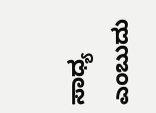ಸಾಧ್ಯ ಎಂಬುದು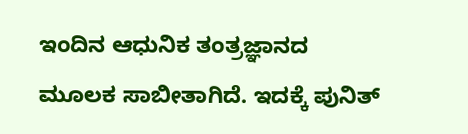ಇಂದಿನ ಆಧುನಿಕ ತಂತ್ರಜ್ಞಾನದ ಮೂಲಕ ಸಾಬೀತಾಗಿದೆ. ಇದಕ್ಕೆ ಪುನಿತ್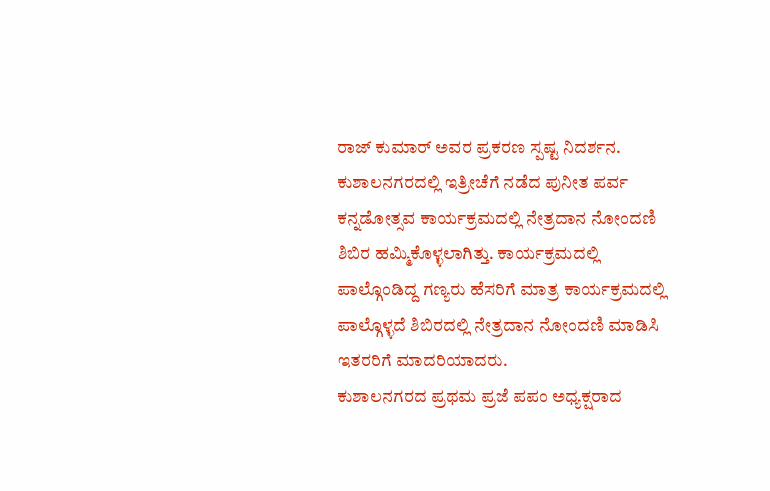ರಾಜ್ ಕುಮಾರ್ ಅವರ ಪ್ರಕರಣ ಸ್ಪಷ್ಟ ನಿದರ್ಶನ. ಕುಶಾಲನಗರದಲ್ಲಿ ಇತ್ರೀಚೆಗೆ ನಡೆದ ಪುನೀತ ಪರ್ವ ಕನ್ನಡೋತ್ಸವ ಕಾರ್ಯಕ್ರಮದಲ್ಲಿ ನೇತ್ರದಾನ ನೋಂದಣಿ ಶಿಬಿರ ಹಮ್ಮಿಕೊಳ್ಳಲಾಗಿತ್ತು. ಕಾರ್ಯಕ್ರಮದಲ್ಲಿ ಪಾಲ್ಗೊಂಡಿದ್ದ ಗಣ್ಯರು ಹೆಸರಿಗೆ ಮಾತ್ರ ಕಾರ್ಯಕ್ರಮದಲ್ಲಿ ಪಾಲ್ಗೊಳ್ಳದೆ ಶಿಬಿರದಲ್ಲಿ ನೇತ್ರದಾನ ನೋಂದಣಿ ಮಾಡಿಸಿ ಇತರರಿಗೆ ಮಾದರಿಯಾದರು.
ಕುಶಾಲನಗರದ ಪ್ರಥಮ ಪ್ರಜೆ ಪಪಂ ಅಧ್ಯಕ್ಷರಾದ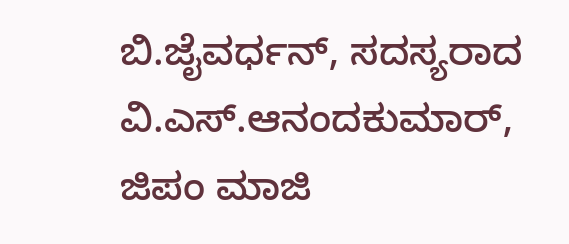ಬಿ.ಜೈವರ್ಧನ್, ಸದಸ್ಯರಾದ ವಿ.ಎಸ್.ಆನಂದಕುಮಾರ್, ಜಿಪಂ ಮಾಜಿ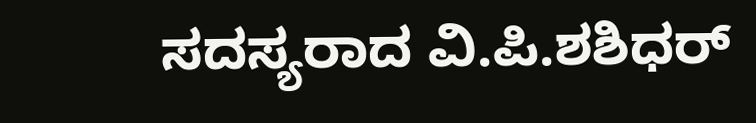ಸದಸ್ಯರಾದ ವಿ.ಪಿ.ಶಶಿಧರ್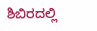ಶಿಬಿರದಲ್ಲಿ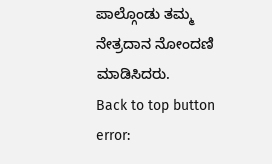ಪಾಲ್ಗೊಂಡು ತಮ್ಮ ನೇತ್ರದಾನ ನೋಂದಣಿ ಮಾಡಿಸಿದರು.
Back to top button
error: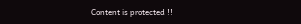Content is protected !!